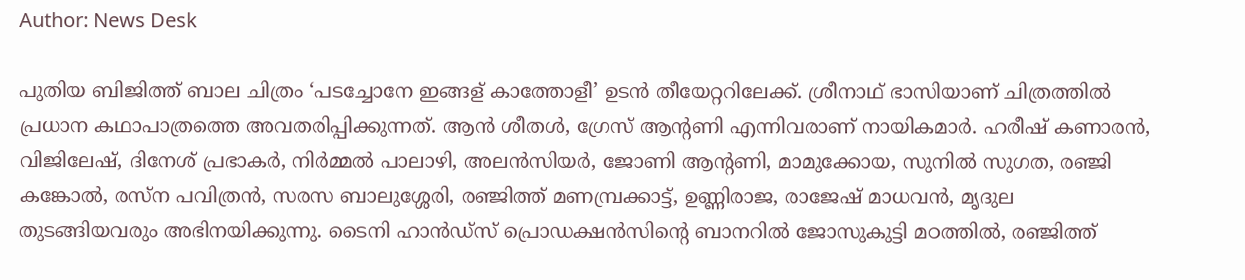Author: News Desk

പുതിയ ബിജിത്ത് ബാല ചിത്രം ‘പടച്ചോനേ ഇങ്ങള് കാത്തോളീ’ ഉടൻ തീയേറ്ററിലേക്ക്. ശ്രീനാഥ് ഭാസിയാണ് ചിത്രത്തിൽ പ്രധാന കഥാപാത്രത്തെ അവതരിപ്പിക്കുന്നത്. ആൻ ശീതൾ, ഗ്രേസ് ആന്‍റണി എന്നിവരാണ് നായികമാർ. ഹരീഷ് കണാരൻ, വിജിലേഷ്, ദിനേശ് പ്രഭാകർ, നിർമ്മൽ പാലാഴി, അലൻസിയർ, ജോണി ആന്‍റണി, മാമുക്കോയ, സുനിൽ സുഗത, രഞ്ജി കങ്കോൽ, രസ്ന പവിത്രൻ, സരസ ബാലുശ്ശേരി, രഞ്ജിത്ത് മണമ്പ്രക്കാട്ട്, ഉണ്ണിരാജ, രാജേഷ് മാധവൻ, മൃദുല തുടങ്ങിയവരും അഭിനയിക്കുന്നു. ടൈനി ഹാൻഡ്സ് പ്രൊഡക്ഷൻസിന്‍റെ ബാനറിൽ ജോസുകുട്ടി മഠത്തിൽ, രഞ്ജിത്ത്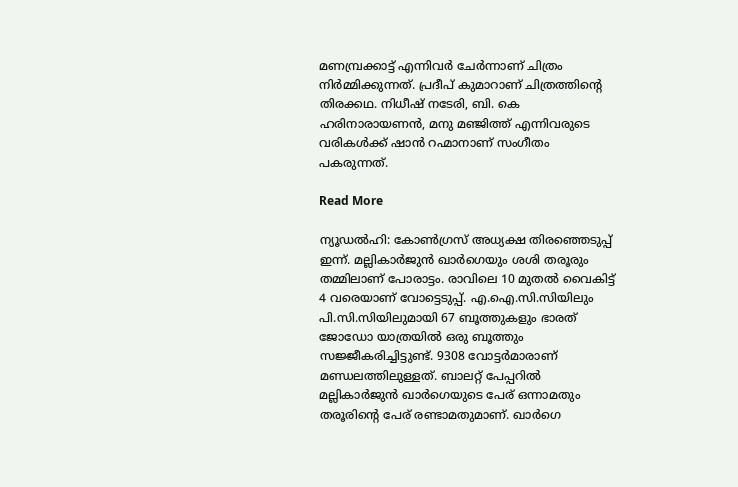മണമ്പ്രക്കാട്ട് എന്നിവർ ചേർന്നാണ് ചിത്രം നിർമ്മിക്കുന്നത്. പ്രദീപ് കുമാറാണ് ചിത്രത്തിന്‍റെ തിരക്കഥ. നിധീഷ് നടേരി, ബി. കെ ഹരിനാരായണൻ, മനു മഞ്ജിത്ത് എന്നിവരുടെ വരികൾക്ക് ഷാൻ റഹ്മാനാണ് സംഗീതം പകരുന്നത്.

Read More

ന്യൂഡല്‍ഹി: കോൺഗ്രസ് അധ്യക്ഷ തിരഞ്ഞെടുപ്പ് ഇന്ന്. മല്ലികാർജുൻ ഖാർഗെയും ശശി തരൂരും തമ്മിലാണ് പോരാട്ടം. രാവിലെ 10 മുതൽ വൈകിട്ട് 4 വരെയാണ് വോട്ടെടുപ്പ്. എ.ഐ.സി.സിയിലും പി.സി.സിയിലുമായി 67 ബൂത്തുകളും ഭാരത് ജോഡോ യാത്രയിൽ ഒരു ബൂത്തും സജ്ജീകരിച്ചിട്ടുണ്ട്. 9308 വോട്ടർമാരാണ് മണ്ഡലത്തിലുള്ളത്. ബാലറ്റ് പേപ്പറിൽ മല്ലികാർജുൻ ഖാർഗെയുടെ പേര് ഒന്നാമതും തരൂരിന്റെ പേര് രണ്ടാമതുമാണ്. ഖാർഗെ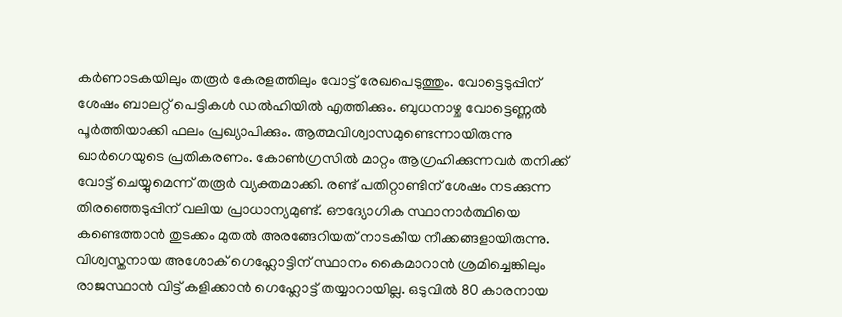കർണാടകയിലും തരൂർ കേരളത്തിലും വോട്ട് രേഖപെടുത്തും. വോട്ടെടുപ്പിന് ശേഷം ബാലറ്റ് പെട്ടികൾ ഡൽഹിയിൽ എത്തിക്കും. ബുധനാഴ്ച വോട്ടെണ്ണൽ പൂർത്തിയാക്കി ഫലം പ്രഖ്യാപിക്കും. ആത്മവിശ്വാസമുണ്ടെന്നായിരുന്നു ഖാർഗെയുടെ പ്രതികരണം. കോൺഗ്രസിൽ മാറ്റം ആഗ്രഹിക്കുന്നവർ തനിക്ക് വോട്ട് ചെയ്യുമെന്ന് തരൂർ വ്യക്തമാക്കി. രണ്ട് പതിറ്റാണ്ടിന് ശേഷം നടക്കുന്ന തിരഞ്ഞെടുപ്പിന് വലിയ പ്രാധാന്യമുണ്ട്. ഔദ്യോഗിക സ്ഥാനാർത്ഥിയെ കണ്ടെത്താൻ തുടക്കം മുതൽ അരങ്ങേറിയത് നാടകീയ നീക്കങ്ങളായിരുന്നു. വിശ്വസ്തനായ അശോക് ഗെഹ്ലോട്ടിന് സ്ഥാനം കൈമാറാൻ ശ്രമിച്ചെങ്കിലും രാജസ്ഥാൻ വിട്ട് കളിക്കാൻ ഗെഹ്ലോട്ട് തയ്യാറായില്ല. ഒടുവിൽ 80 കാരനായ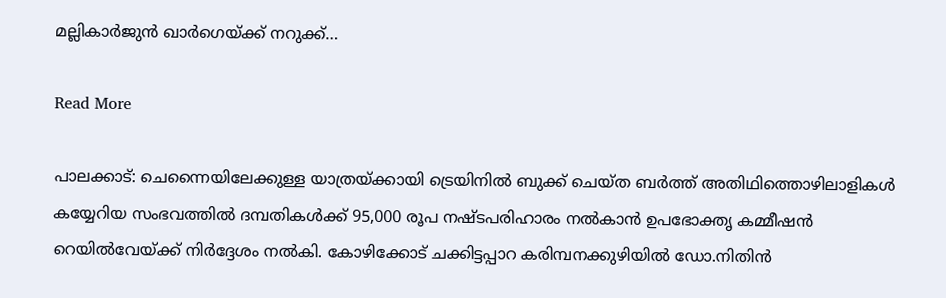മല്ലികാർജുൻ ഖാർഗെയ്ക്ക് നറുക്ക്…

Read More

പാലക്കാട്: ചെന്നൈയിലേക്കുള്ള യാത്രയ്ക്കായി ട്രെയിനിൽ ബുക്ക് ചെയ്ത ബര്‍ത്ത് അതിഥിത്തൊഴിലാളികൾ കയ്യേറിയ സംഭവത്തിൽ ദമ്പതികൾക്ക് 95,000 രൂപ നഷ്ടപരിഹാരം നൽകാൻ ഉപഭോക്തൃ കമ്മീഷൻ റെയിൽവേയ്ക്ക് നിർദ്ദേശം നൽകി. കോഴിക്കോട് ചക്കിട്ടപ്പാറ കരിമ്പനക്കുഴിയിൽ ഡോ.നിതിൻ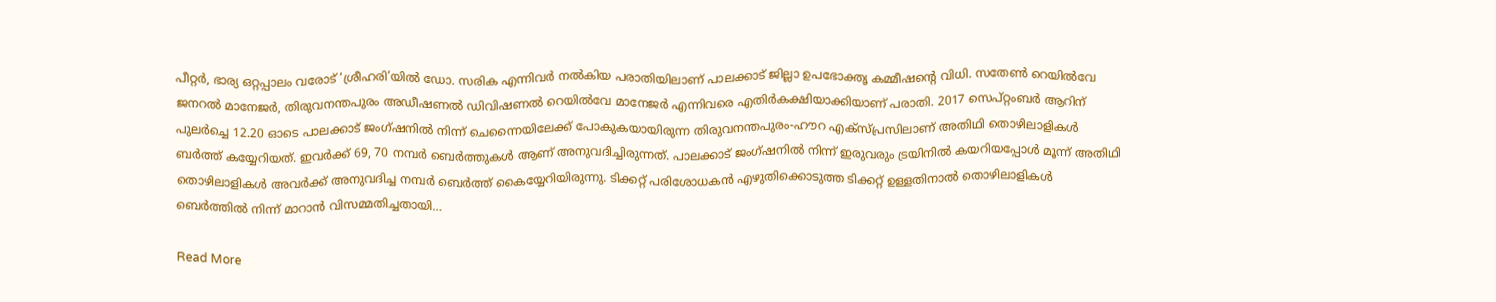പീറ്റർ, ഭാര്യ ഒറ്റപ്പാലം വരോട് ‘ശ്രീഹരി’യിൽ ഡോ. സരിക എന്നിവർ നൽകിയ പരാതിയിലാണ് പാലക്കാട് ജില്ലാ ഉപഭോക്തൃ കമ്മീഷന്‍റെ വിധി. സതേൺ റെയിൽവേ ജനറൽ മാനേജർ, തിരുവനന്തപുരം അഡീഷണൽ ഡിവിഷണൽ റെയിൽവേ മാനേജർ എന്നിവരെ എതിര്‍കക്ഷിയാക്കിയാണ് പരാതി. 2017 സെപ്റ്റംബർ ആറിന് പുലർച്ചെ 12.20 ഓടെ പാലക്കാട് ജംഗ്ഷനിൽ നിന്ന് ചെന്നൈയിലേക്ക് പോകുകയായിരുന്ന തിരുവനന്തപുരം-ഹൗറ എക്സ്പ്രസിലാണ് അതിഥി തൊഴിലാളികൾ ബർത്ത് കയ്യേറിയത്. ഇവർക്ക് 69, 70 നമ്പർ ബെർത്തുകൾ ആണ് അനുവദിച്ചിരുന്നത്. പാലക്കാട് ജംഗ്ഷനിൽ നിന്ന് ഇരുവരും ട്രയിനിൽ കയറിയപ്പോൾ മൂന്ന് അതിഥി തൊഴിലാളികൾ അവർക്ക് അനുവദിച്ച നമ്പർ ബെർത്ത് കൈയ്യേറിയിരുന്നു. ടിക്കറ്റ് പരിശോധകന്‍ എഴുതിക്കൊടുത്ത ടിക്കറ്റ് ഉള്ളതിനാൽ തൊഴിലാളികൾ ബെർത്തിൽ നിന്ന് മാറാൻ വിസമ്മതിച്ചതായി…

Read More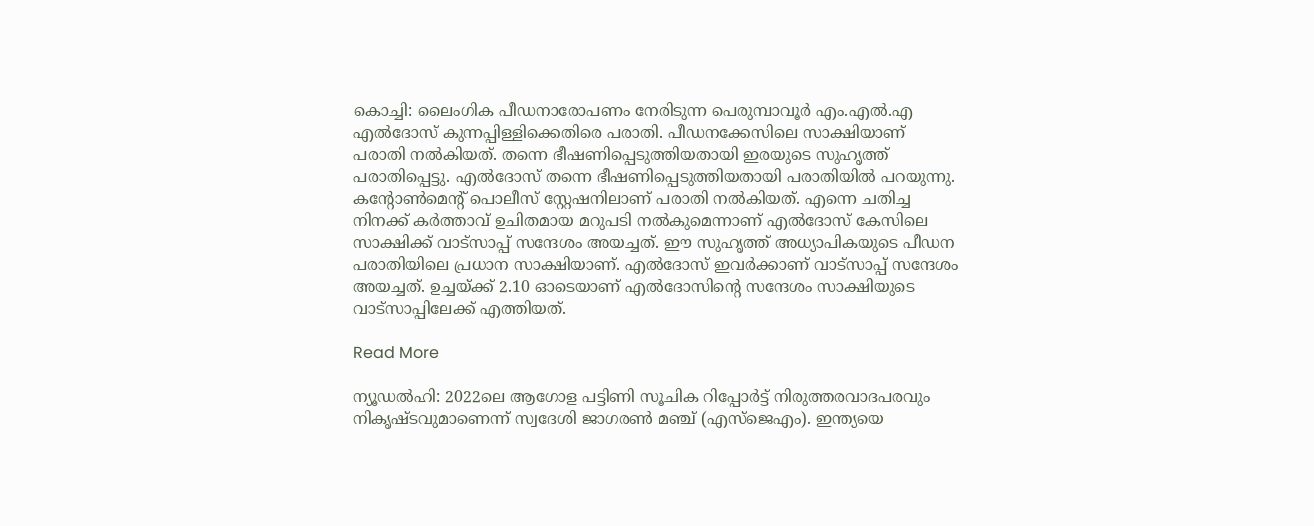കൊച്ചി: ലൈംഗിക പീഡനാരോപണം നേരിടുന്ന പെരുമ്പാവൂർ എം.എൽ.എ എൽദോസ് കുന്നപ്പിള്ളിക്കെതിരെ പരാതി. പീഡനക്കേസിലെ സാക്ഷിയാണ് പരാതി നൽകിയത്. തന്നെ ഭീഷണിപ്പെടുത്തിയതായി ഇരയുടെ സുഹൃത്ത് പരാതിപ്പെട്ടു. എൽദോസ് തന്നെ ഭീഷണിപ്പെടുത്തിയതായി പരാതിയിൽ പറയുന്നു. കന്‍റോൺമെന്‍റ് പൊലീസ് സ്റ്റേഷനിലാണ് പരാതി നൽകിയത്. എന്നെ ചതിച്ച നിനക്ക് കർത്താവ് ഉചിതമായ മറുപടി നൽകുമെന്നാണ് എൽദോസ് കേസിലെ സാക്ഷിക്ക് വാട്സാപ്പ് സന്ദേശം അയച്ചത്. ഈ സുഹൃത്ത് അധ്യാപികയുടെ പീഡന പരാതിയിലെ പ്രധാന സാക്ഷിയാണ്. എൽദോസ് ഇവർക്കാണ് വാട്സാപ്പ് സന്ദേശം അയച്ചത്. ഉച്ചയ്ക്ക് 2.10 ഓടെയാണ് എൽദോസിന്‍റെ സന്ദേശം സാക്ഷിയുടെ വാട്സാപ്പിലേക്ക് എത്തിയത്.

Read More

ന്യൂഡല്‍ഹി: 2022ലെ ആഗോള പട്ടിണി സൂചിക റിപ്പോർട്ട് നിരുത്തരവാദപരവും നികൃഷ്ടവുമാണെന്ന് സ്വദേശി ജാഗരൺ മഞ്ച് (എസ്ജെഎം). ഇന്ത്യയെ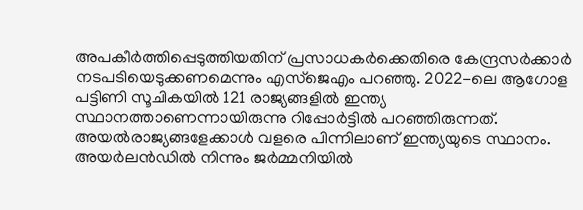അപകീർത്തിപ്പെടുത്തിയതിന് പ്രസാധകർക്കെതിരെ കേന്ദ്രസർക്കാർ നടപടിയെടുക്കണമെന്നും എസ്ജെഎം പറഞ്ഞു. 2022-ലെ ആഗോള പട്ടിണി സൂചികയിൽ 121 രാജ്യങ്ങളിൽ ഇന്ത്യ സ്ഥാനത്താണെന്നായിരുന്നു റിപ്പോർട്ടിൽ പറഞ്ഞിരുന്നത്. അയൽരാജ്യങ്ങളേക്കാൾ വളരെ പിന്നിലാണ് ഇന്ത്യയുടെ സ്ഥാനം. അയർലൻഡിൽ നിന്നും ജർമ്മനിയിൽ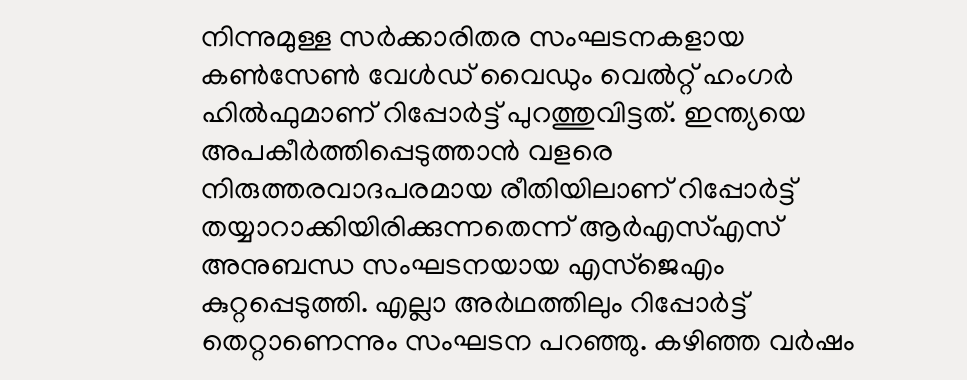നിന്നുമുള്ള സർക്കാരിതര സംഘടനകളായ കൺസേൺ വേൾഡ് വൈഡും വെൽറ്റ് ഹംഗർ ഹിൽഫുമാണ് റിപ്പോർട്ട് പുറത്തുവിട്ടത്. ഇന്ത്യയെ അപകീർത്തിപ്പെടുത്താൻ വളരെ നിരുത്തരവാദപരമായ രീതിയിലാണ് റിപ്പോർട്ട് തയ്യാറാക്കിയിരിക്കുന്നതെന്ന് ആർഎസ്എസ് അനുബന്ധ സംഘടനയായ എസ്ജെഎം കുറ്റപ്പെടുത്തി. എല്ലാ അർഥത്തിലും റിപ്പോർട്ട് തെറ്റാണെന്നും സംഘടന പറഞ്ഞു. കഴിഞ്ഞ വർഷം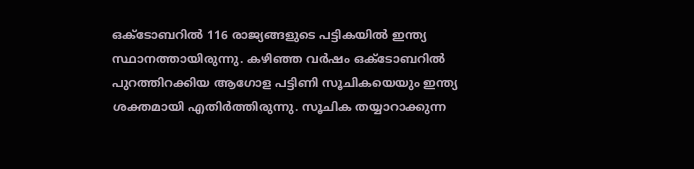ഒക്ടോബറിൽ 116 രാജ്യങ്ങളുടെ പട്ടികയിൽ ഇന്ത്യ സ്ഥാനത്തായിരുന്നു. കഴിഞ്ഞ വർഷം ഒക്ടോബറിൽ പുറത്തിറക്കിയ ആഗോള പട്ടിണി സൂചികയെയും ഇന്ത്യ ശക്തമായി എതിർത്തിരുന്നു. സൂചിക തയ്യാറാക്കുന്ന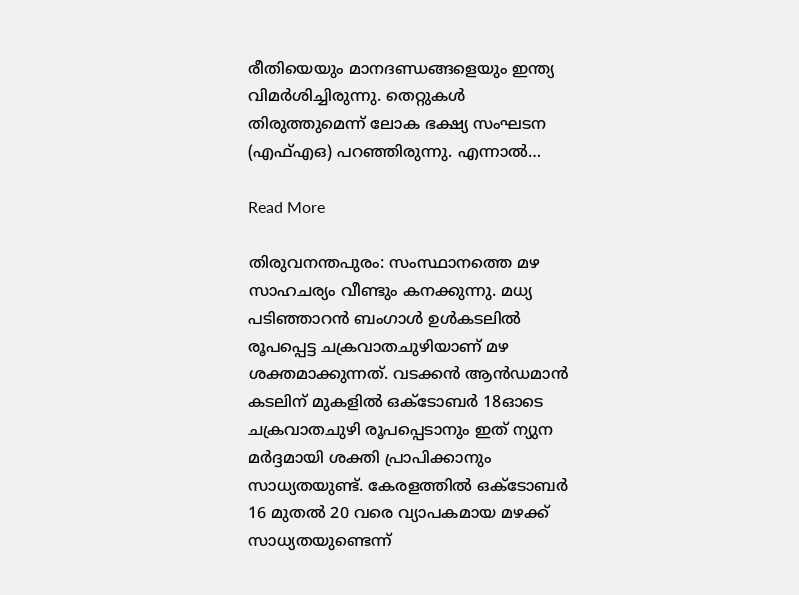രീതിയെയും മാനദണ്ഡങ്ങളെയും ഇന്ത്യ വിമർശിച്ചിരുന്നു. തെറ്റുകൾ തിരുത്തുമെന്ന് ലോക ഭക്ഷ്യ സംഘടന (എഫ്എഒ) പറഞ്ഞിരുന്നു. എന്നാൽ…

Read More

തിരുവനന്തപുരം: സംസ്ഥാനത്തെ മഴ സാഹചര്യം വീണ്ടും കനക്കുന്നു. മധ്യ പടിഞ്ഞാറൻ ബംഗാൾ ഉൾകടലിൽ രൂപപ്പെട്ട ചക്രവാതചുഴിയാണ് മഴ ശക്തമാക്കുന്നത്. വടക്കൻ ആൻഡമാൻ കടലിന് മുകളിൽ ഒക്ടോബർ 18ഓടെ ചക്രവാതചുഴി രൂപപ്പെടാനും ഇത് ന്യുന മർദ്ദമായി ശക്തി പ്രാപിക്കാനും സാധ്യതയുണ്ട്. കേരളത്തിൽ ഒക്ടോബർ 16 മുതൽ 20 വരെ വ്യാപകമായ മഴക്ക് സാധ്യതയുണ്ടെന്ന്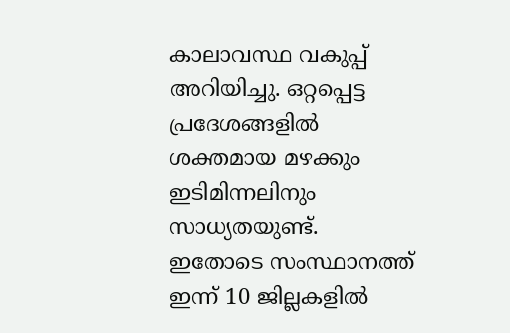കാലാവസ്ഥ വകുപ്പ് അറിയിച്ചു. ഒറ്റപ്പെട്ട പ്രദേശങ്ങളിൽ ശക്തമായ മഴക്കും ഇടിമിന്നലിനും സാധ്യതയുണ്ട്. ഇതോടെ സംസ്ഥാനത്ത് ഇന്ന് 10 ജില്ലകളിൽ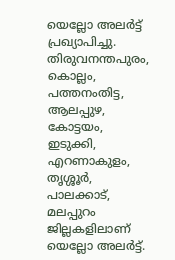യെല്ലോ അല‍ർട്ട് പ്രഖ്യാപിച്ചു. തിരുവനന്തപുരം, കൊല്ലം, പത്തനംതിട്ട, ആലപ്പുഴ, കോട്ടയം, ഇടുക്കി, എറണാകുളം, തൃശ്ശൂർ, പാലക്കാട്, മലപ്പുറം ജില്ലകളിലാണ് യെല്ലോ അലർട്ട്.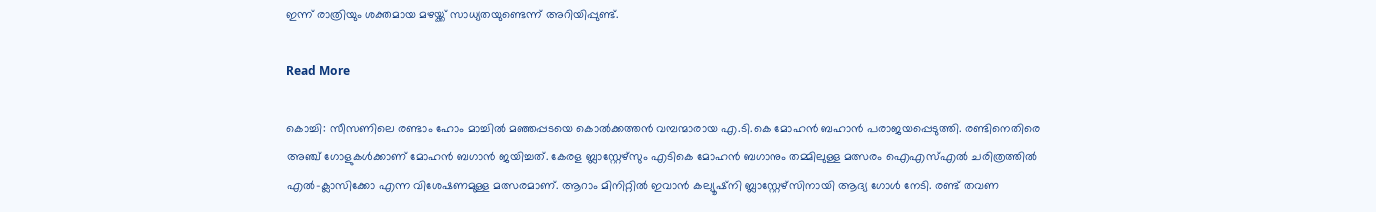ഇന്ന് രാത്രിയും ശക്തമായ മഴയ്ക്ക് സാധ്യതയുണ്ടെന്ന് അറിയിപ്പുണ്ട്.

Read More

കൊച്ചി: സീസണിലെ രണ്ടാം ഹോം മാച്ചിൽ മഞ്ഞപ്പടയെ കൊൽക്കത്തൻ വമ്പന്മാരായ എ.ടി.കെ മോഹൻ ബഹാൻ പരാജയപ്പെടുത്തി. രണ്ടിനെതിരെ അഞ്ച് ഗോളുകൾക്കാണ് മോഹൻ ബഗാൻ ജയിച്ചത്. കേരള ബ്ലാസ്റ്റേഴ്സും എടികെ മോഹൻ ബഗാനും തമ്മിലുള്ള മത്സരം ഐഎസ്എൽ ചരിത്രത്തിൽ എൽ-ക്ലാസിക്കോ എന്ന വിശേഷണമുള്ള മത്സരമാണ്. ആറാം മിനിറ്റിൽ ഇവാൻ കല്യൂഷ്‌നി ബ്ലാസ്റ്റേഴ്സിനായി ആദ്യ ഗോൾ നേടി. രണ്ട് തവണ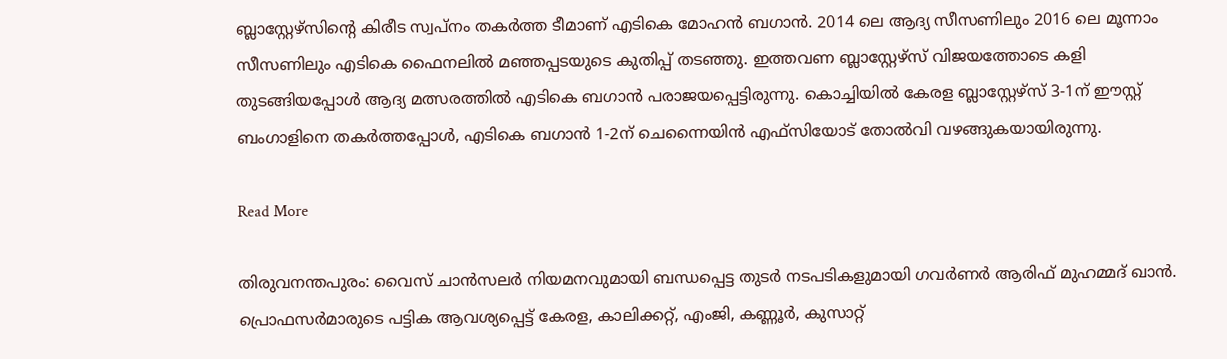ബ്ലാസ്റ്റേഴ്സിന്‍റെ കിരീട സ്വപ്നം തകർത്ത ടീമാണ് എടികെ മോഹൻ ബഗാൻ. 2014 ലെ ആദ്യ സീസണിലും 2016 ലെ മൂന്നാം സീസണിലും എടികെ ഫൈനലിൽ മഞ്ഞപ്പടയുടെ കുതിപ്പ് തടഞ്ഞു. ഇത്തവണ ബ്ലാസ്റ്റേഴ്സ് വിജയത്തോടെ കളി തുടങ്ങിയപ്പോൾ ആദ്യ മത്സരത്തിൽ എടികെ ബഗാൻ പരാജയപ്പെട്ടിരുന്നു. കൊച്ചിയിൽ കേരള ബ്ലാസ്റ്റേഴ്സ് 3-1ന് ഈസ്റ്റ് ബംഗാളിനെ തകർത്തപ്പോൾ, എടികെ ബഗാൻ 1-2ന് ചെന്നൈയിൻ എഫ്സിയോട് തോൽവി വഴങ്ങുകയായിരുന്നു.

Read More

തിരുവനന്തപുരം: വൈസ് ചാൻസലർ നിയമനവുമായി ബന്ധപ്പെട്ട തുടർ നടപടികളുമായി ഗവർണർ ആരിഫ് മുഹമ്മദ് ഖാൻ. പ്രൊഫസർമാരുടെ പട്ടിക ആവശ്യപ്പെട്ട് കേരള, കാലിക്കറ്റ്, എംജി, കണ്ണൂർ, കുസാറ്റ്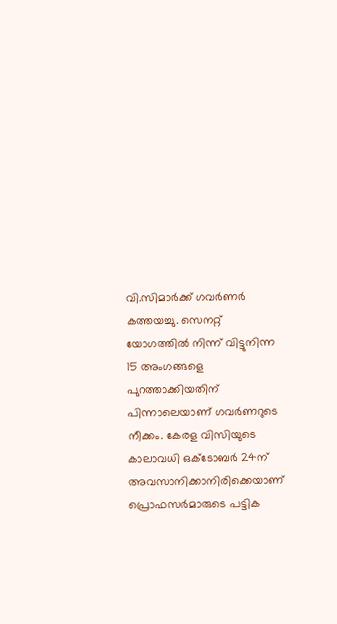വി.സിമാർക്ക് ഗവർണർ കത്തയച്ചു. സെനറ്റ് യോഗത്തിൽ നിന്ന് വിട്ടുനിന്ന 15 അംഗങ്ങളെ പുറത്താക്കിയതിന് പിന്നാലെയാണ് ഗവർണറുടെ നീക്കം. കേരള വിസിയുടെ കാലാവധി ഒക്ടോബർ 24ന് അവസാനിക്കാനിരിക്കെയാണ് പ്രൊഫസർമാരുടെ പട്ടിക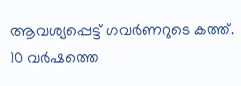ആവശ്യപ്പെട്ട് ഗവർണറുടെ കത്ത്. 10 വർഷത്തെ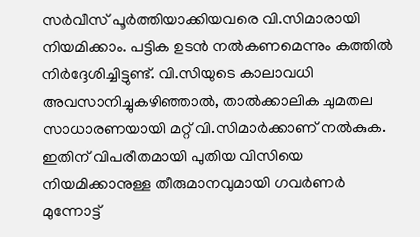സർവീസ് പൂർത്തിയാക്കിയവരെ വി.സിമാരായി നിയമിക്കാം. പട്ടിക ഉടൻ നൽകണമെന്നും കത്തിൽ നിർദ്ദേശിച്ചിട്ടുണ്ട്. വി.സിയുടെ കാലാവധി അവസാനിച്ചുകഴിഞ്ഞാൽ, താല്‍ക്കാലിക ചുമതല സാധാരണയായി മറ്റ് വി.സിമാർക്കാണ് നൽകുക. ഇതിന് വിപരീതമായി പുതിയ വിസിയെ നിയമിക്കാനുള്ള തീരുമാനവുമായി ഗവർണർ മുന്നോട്ട്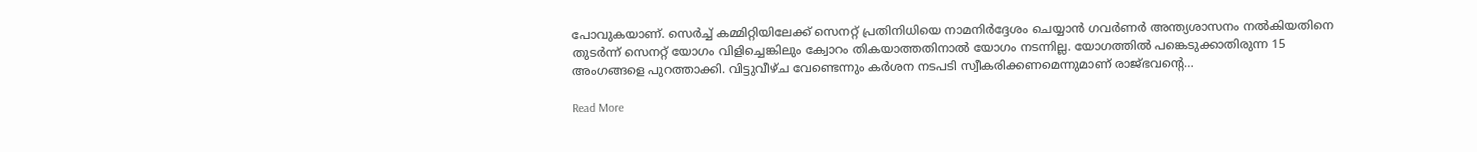പോവുകയാണ്. സെർച്ച് കമ്മിറ്റിയിലേക്ക് സെനറ്റ് പ്രതിനിധിയെ നാമനിർദ്ദേശം ചെയ്യാൻ ഗവർണർ അന്ത്യശാസനം നൽകിയതിനെ തുടർന്ന് സെനറ്റ് യോഗം വിളിച്ചെങ്കിലും ക്വോറം തികയാത്തതിനാല്‍ യോഗം നടന്നില്ല. യോഗത്തിൽ പങ്കെടുക്കാതിരുന്ന 15 അംഗങ്ങളെ പുറത്താക്കി. വിട്ടുവീഴ്ച വേണ്ടെന്നും കർശന നടപടി സ്വീകരിക്കണമെന്നുമാണ് രാജ്ഭവന്‍റെ…

Read More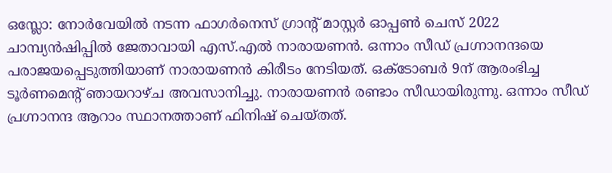ഒസ്ലോ: നോർവേയിൽ നടന്ന ഫാഗർനെസ് ഗ്രാന്റ് മാസ്റ്റർ ഓപ്പൺ ചെസ് 2022 ചാമ്പ്യൻഷിപ്പിൽ ജേതാവായി എസ്.എൽ നാരായണൻ. ഒന്നാം സീഡ് പ്രഗ്നാനന്ദയെ പരാജയപ്പെടുത്തിയാണ് നാരായണൻ കിരീടം നേടിയത്. ഒക്ടോബർ 9ന് ആരംഭിച്ച ടൂർണമെന്‍റ് ഞായറാഴ്ച അവസാനിച്ചു. നാരായണൻ രണ്ടാം സീഡായിരുന്നു. ഒന്നാം സീഡ് പ്രഗ്നാനന്ദ ആറാം സ്ഥാനത്താണ് ഫിനിഷ് ചെയ്തത്.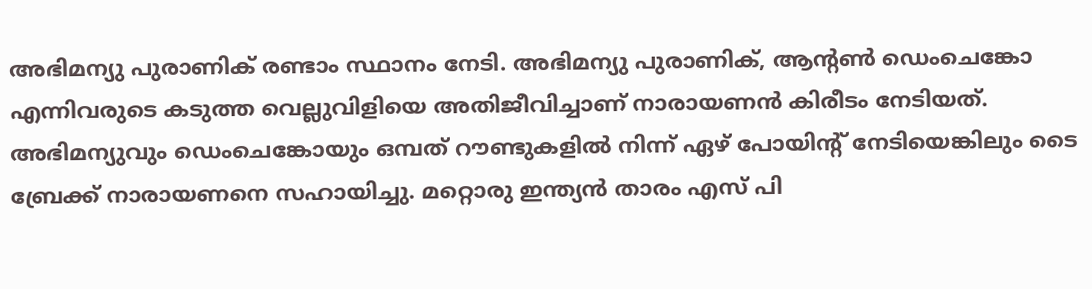അഭിമന്യു പുരാണിക് രണ്ടാം സ്ഥാനം നേടി. അഭിമന്യു പുരാണിക്, ആന്‍റൺ ഡെംചെങ്കോ എന്നിവരുടെ കടുത്ത വെല്ലുവിളിയെ അതിജീവിച്ചാണ് നാരായണൻ കിരീടം നേടിയത്. അഭിമന്യുവും ഡെംചെങ്കോയും ഒമ്പത് റൗണ്ടുകളിൽ നിന്ന് ഏഴ് പോയിന്‍റ് നേടിയെങ്കിലും ടൈ ബ്രേക്ക് നാരായണനെ സഹായിച്ചു. മറ്റൊരു ഇന്ത്യൻ താരം എസ് പി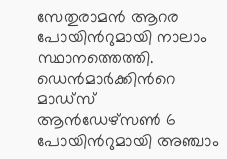സേതുരാമൻ ആറര പോയിന്‍റുമായി നാലാം സ്ഥാനത്തെത്തി. ഡെൻമാർക്കിന്‍റെ മാഡ്സ് ആൻഡേഴ്സൺ 6 പോയിന്‍റുമായി അഞ്ചാം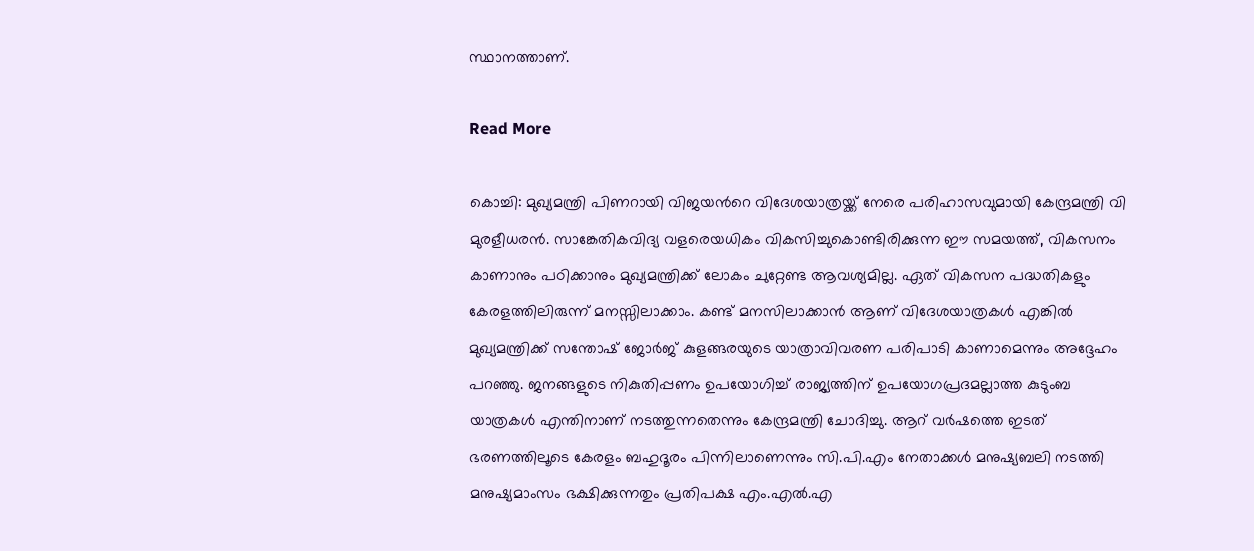സ്ഥാനത്താണ്.

Read More

കൊച്ചി: മുഖ്യമന്ത്രി പിണറായി വിജയന്‍റെ വിദേശയാത്രയ്ക്ക് നേരെ പരിഹാസവുമായി കേന്ദ്രമന്ത്രി വി മുരളീധരൻ. സാങ്കേതികവിദ്യ വളരെയധികം വികസിച്ചുകൊണ്ടിരിക്കുന്ന ഈ സമയത്ത്, വികസനം കാണാനും പഠിക്കാനും മുഖ്യമന്ത്രിക്ക് ലോകം ചുറ്റേണ്ട ആവശ്യമില്ല. ഏത് വികസന പദ്ധതികളും കേരളത്തിലിരുന്ന് മനസ്സിലാക്കാം. കണ്ട് മനസിലാക്കാൻ ആണ് വിദേശയാത്രകൾ എങ്കിൽ മുഖ്യമന്ത്രിക്ക് സന്തോഷ് ജോർജ് കുളങ്ങരയുടെ യാത്രാവിവരണ പരിപാടി കാണാമെന്നും അദ്ദേഹം പറഞ്ഞു. ജനങ്ങളുടെ നികുതിപ്പണം ഉപയോഗിച്ച് രാജ്യത്തിന് ഉപയോഗപ്രദമല്ലാത്ത കുടുംബ യാത്രകൾ എന്തിനാണ് നടത്തുന്നതെന്നും കേന്ദ്രമന്ത്രി ചോദിച്ചു. ആറ് വർഷത്തെ ഇടത് ഭരണത്തിലൂടെ കേരളം ബഹുദൂരം പിന്നിലാണെന്നും സി.പി.എം നേതാക്കൾ മനുഷ്യബലി നടത്തി മനുഷ്യമാംസം ഭക്ഷിക്കുന്നതും പ്രതിപക്ഷ എം.എൽ.എ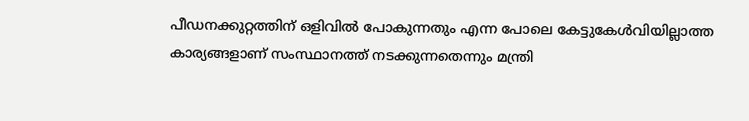പീഡനക്കുറ്റത്തിന് ഒളിവിൽ പോകുന്നതും എന്ന പോലെ കേട്ടുകേൾവിയില്ലാത്ത കാര്യങ്ങളാണ് സംസ്ഥാനത്ത് നടക്കുന്നതെന്നും മന്ത്രി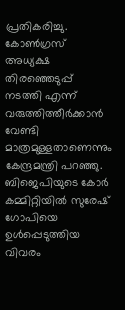പ്രതികരിച്ചു. കോൺഗ്രസ് അധ്യക്ഷ തിരഞ്ഞെടുപ്പ് നടത്തി എന്ന് വരുത്തിത്തീർക്കാൻ വേണ്ടി മാത്രമുള്ളതാണെന്നും കേന്ദ്രമന്ത്രി പറഞ്ഞു. ബിജെപിയുടെ കോർ കമ്മിറ്റിയിൽ സുരേഷ് ഗോപിയെ ഉൾപ്പെടുത്തിയ വിവരം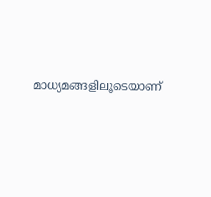മാധ്യമങ്ങളിലൂടെയാണ്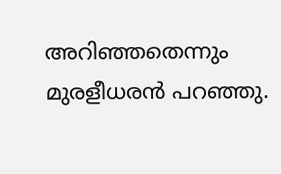അറിഞ്ഞതെന്നും മുരളീധരൻ പറഞ്ഞു.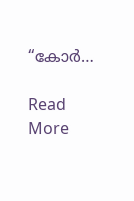“കോർ…

Read More